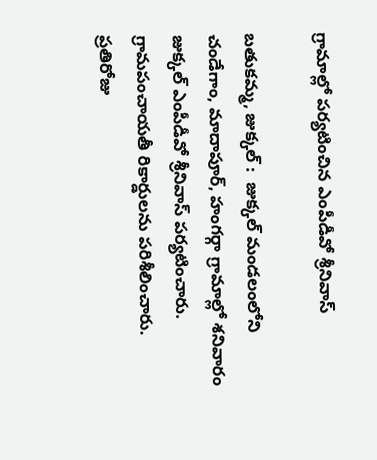గ్రామాల్లో పర్యటించిన ఎంపీడీవో శ్రీనివాస్

బతుకమ్మ, జుక్కల్ :  జుక్కల్ మండలంలోని చండేగాం, మాదాపూర్, హంగర్గా గ్రామాల్లో శనివారం జుక్కల్ ఎంపీడీవో శ్రీనివాస్ పర్యటించారు. గ్రామపంచాయతీ రికార్డులను పరిశీలించారు. ప్రతిరోజు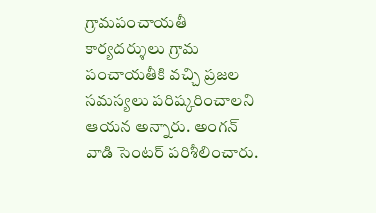గ్రామపంచాయతీ కార్యదర్శులు గ్రామ పంచాయతీకి వచ్చి ప్రజల సమస్యలు పరిష్కరించాలని ఆయన అన్నారు. అంగన్ వాడి సెంటర్ పరిశీలించారు.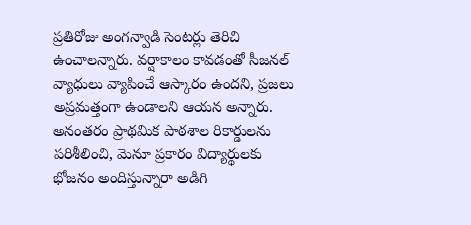ప్రతిరోజు అంగన్వాడి సెంటర్లు తెరిచి ఉంచాలన్నారు. వర్షాకాలం కావడంతో సీజనల్ వ్యాధులు వ్యాపించే ఆస్కారం ఉందని, ప్రజలు అప్రమత్తంగా ఉండాలని ఆయన అన్నారు. అనంతరం ప్రాథమిక పాఠశాల రికార్డులను పరిశీలించి, మెనూ ప్రకారం విద్యార్థులకు భోజనం అందిస్తున్నారా అడిగి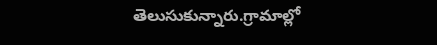తెలుసుకున్నారు.గ్రామాల్లో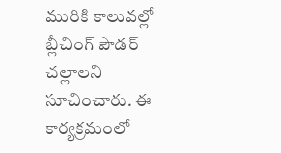మురికి కాలువల్లో బ్లీచింగ్ పౌడర్ చల్లాలని సూచించారు. ఈ కార్యక్రమంలో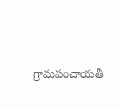గ్రామపంచాయతీ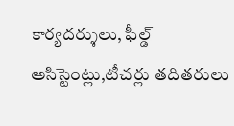కార్యదర్శులు, ఫీల్డ్ అసిస్టెంట్లు,టీచర్లు తదితరులు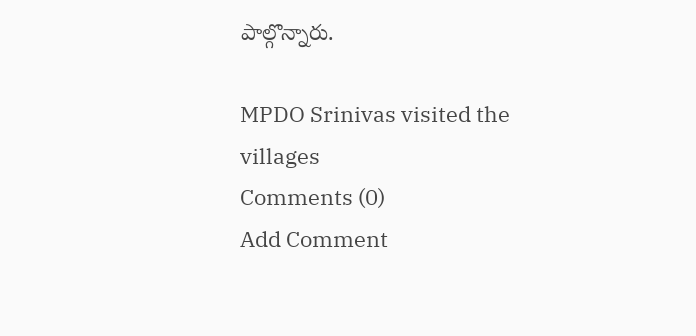పాల్గొన్నారు.

MPDO Srinivas visited the villages
Comments (0)
Add Comment